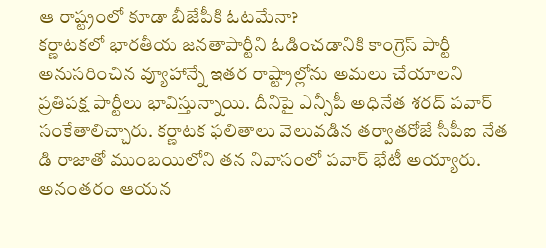ఆ రాష్ట్రంలో కూడా బీజేపీకి ఓటమేనా?
కర్ణాటకలో భారతీయ జనతాపార్టీని ఓడించడానికి కాంగ్రెస్ పార్టీ అనుసరించిన వ్యూహాన్నే ఇతర రాష్ట్రాల్లోను అమలు చేయాలని ప్రతిపక్ష పార్టీలు భావిస్తున్నాయి. దీనిపై ఎన్సీపీ అధినేత శరద్ పవార్ సంకేతాలిచ్చారు. కర్ణాటక ఫలితాలు వెలువడిన తర్వాతరోజే సీపీఐ నేత డి రాజాతో ముంబయిలోని తన నివాసంలో పవార్ భేటీ అయ్యారు. అనంతరం ఆయన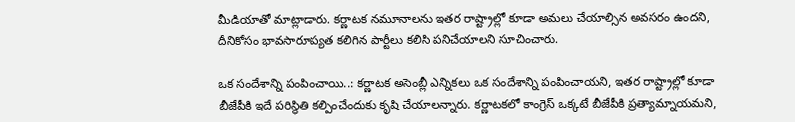మీడియాతో మాట్లాడారు. కర్ణాటక నమూనాలను ఇతర రాష్ట్రాల్లో కూడా అమలు చేయాల్సిన అవసరం ఉందని, దీనికోసం భావసారూప్యత కలిగిన పార్టీలు కలిసి పనిచేయాలని సూచించారు.

ఒక సందేశాన్ని పంపించాయి..: కర్ణాటక అసెంబ్లీ ఎన్నికలు ఒక సందేశాన్ని పంపించాయని, ఇతర రాష్ట్రాల్లో కూడా బీజేపీకి ఇదే పరిస్థితి కల్పించేందుకు కృషి చేయాలన్నారు. కర్ణాటకలో కాంగ్రెస్ ఒక్కటే బీజేపీకి ప్రత్యామ్నాయమని,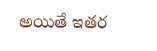అయితే ఇతర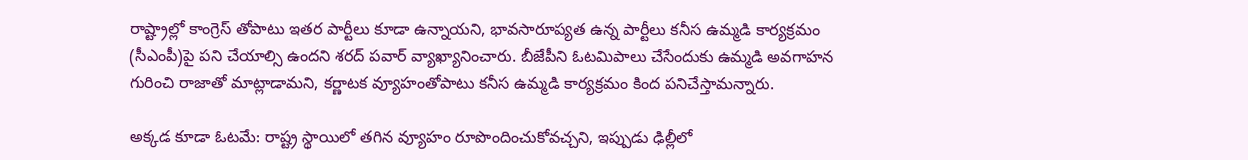రాష్ట్రాల్లో కాంగ్రెస్ తోపాటు ఇతర పార్టీలు కూడా ఉన్నాయని, భావసారూప్యత ఉన్న పార్టీలు కనీస ఉమ్మడి కార్యక్రమం (సీఎంపీ)పై పని చేయాల్సి ఉందని శరద్ పవార్ వ్యాఖ్యానించారు. బీజేపీని ఓటమిపాలు చేసేందుకు ఉమ్మడి అవగాహన గురించి రాజాతో మాట్లాడామని, కర్ణాటక వ్యూహంతోపాటు కనీస ఉమ్మడి కార్యక్రమం కింద పనిచేస్తామన్నారు.

అక్కడ కూడా ఓటమే: రాష్ట్ర స్థాయిలో తగిన వ్యూహం రూపొందించుకోవచ్చని, ఇప్పుడు ఢిల్లీలో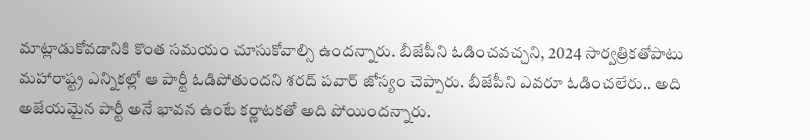మాట్లాడుకోవడానికి కొంత సమయం చూసుకోవాల్సి ఉందన్నారు. బీజేపీని ఓడించవచ్చని, 2024 సార్వత్రికతోపాటు మహారాష్ట్ర ఎన్నికల్లో ఆ పార్టీ ఓడిపోతుందని శరద్ పవార్ జోస్యం చెప్పారు. బీజేపీని ఎవరూ ఓడించలేరు.. అది అజేయమైన పార్టీ అనే భావన ఉంటే కర్ణాటకతో అది పోయిందన్నారు.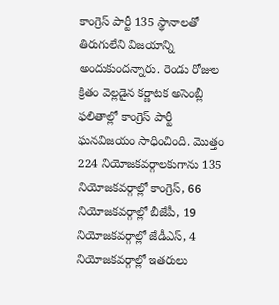కాంగ్రెస్ పార్టీ 135 స్థానాలతో తిరుగులేని విజయాన్ని అందుకుందన్నారు. రెండు రోజుల క్రితం వెల్లడైన కర్ణాటక అసెంబ్లీ ఫలితాల్లో కాంగ్రెస్ పార్టీ ఘనవిజయం సాధించింది. మొత్తం 224 నియోజకవర్గాలకుగాను 135 నియోజకవర్గాల్లో కాంగ్రెస్, 66 నియోజకవర్గాల్లో బీజేపీ, 19 నియోజకవర్గాల్లో జేడీఎస్, 4 నియోజకవర్గాల్లో ఇతరులు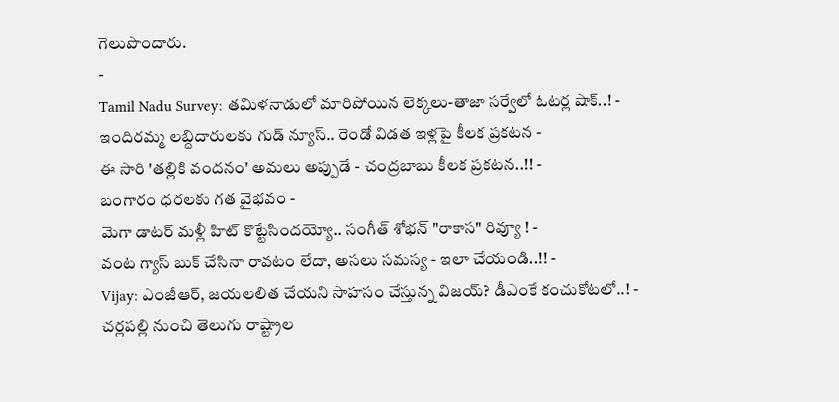గెలుపొందారు.
-
Tamil Nadu Survey: తమిళనాడులో మారిపోయిన లెక్కలు-తాజా సర్వేలో ఓటర్ల షాక్..! -
ఇందిరమ్మ లబ్దిదారులకు గుడ్ న్యూస్.. రెండో విడత ఇళ్లపై కీలక ప్రకటన -
ఈ సారి 'తల్లికి వందనం' అమలు అప్పుడే - చంద్రబాబు కీలక ప్రకటన..!! -
బంగారం ధరలకు గత వైభవం -
మెగా డాటర్ మళ్లీ హిట్ కొట్టేసిందయ్యో.. సంగీత్ శోభన్ "రాకాస" రివ్యూ ! -
వంట గ్యాస్ బుక్ చేసినా రావటం లేదా, అసలు సమస్య - ఇలా చేయండి..!! -
Vijay: ఎంజీఆర్, జయలలిత చేయని సాహసం చేస్తున్న విజయ్? డీఎంకే కంచుకోటలో..! -
చర్లపల్లి నుంచి తెలుగు రాష్ట్రాల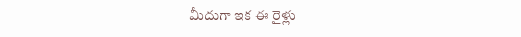మీదుగా ఇక ఈ రైళ్లు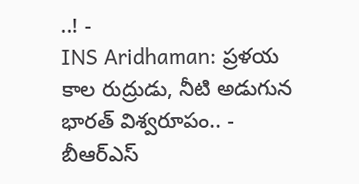..! -
INS Aridhaman: ప్రళయ కాల రుద్రుడు, నీటి అడుగున భారత్ విశ్వరూపం.. -
బీఆర్ఎస్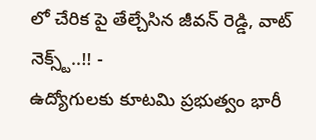లో చేరిక పై తేల్చేసిన జీవన్ రెడ్డి, వాట్ నెక్స్ట్..!! -
ఉద్యోగులకు కూటమి ప్రభుత్వం భారీ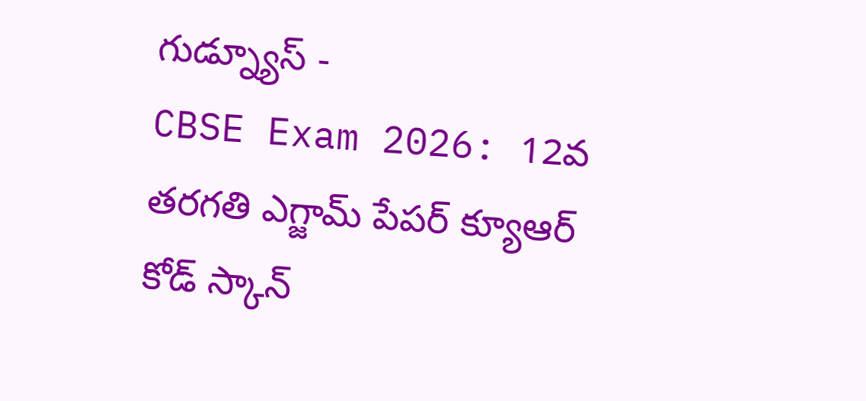గుడ్న్యూస్ -
CBSE Exam 2026: 12వ తరగతి ఎగ్జామ్ పేపర్ క్యూఆర్ కోడ్ స్కాన్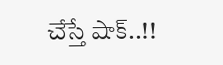చేస్తే షాక్..!!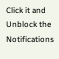Click it and Unblock the Notifications